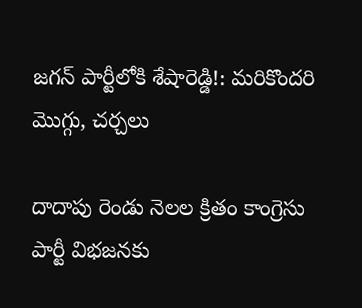జగన్ పార్టీలోకి శేషారెడ్డి!: మరికొందరి మొగ్గు, చర్చలు

దాదాపు రెండు నెలల క్రితం కాంగ్రెసు పార్టీ విభజనకు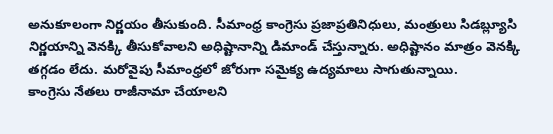అనుకూలంగా నిర్ణయం తీసుకుంది. సీమాంధ్ర కాంగ్రెసు ప్రజాప్రతినిధులు, మంత్రులు సిడబ్ల్యూసి నిర్ణయాన్ని వెనక్కి తీసుకోవాలని అధిష్టానాన్ని డిమాండ్ చేస్తున్నారు. అధిష్టానం మాత్రం వెనక్కి తగ్గడం లేదు. మరోవైపు సీమాంధ్రలో జోరుగా సమైక్య ఉద్యమాలు సాగుతున్నాయి.
కాంగ్రెసు నేతలు రాజీనామా చేయాలని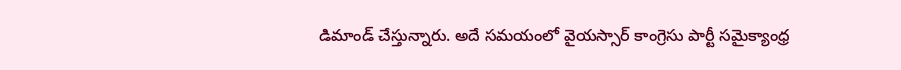డిమాండ్ చేస్తున్నారు. అదే సమయంలో వైయస్సార్ కాంగ్రెసు పార్టీ సమైక్యాంధ్ర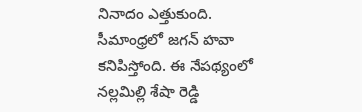నినాదం ఎత్తుకుంది. సీమాంధ్రలో జగన్ హవా కనిపిస్తోంది. ఈ నేపథ్యంలో నల్లమిల్లి శేషా రెడ్డి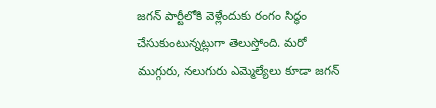జగన్ పార్టీలోకి వెళ్లేందుకు రంగం సిద్ధం చేసుకుంటున్నట్లుగా తెలుస్తోంది. మరో ముగ్గురు, నలుగురు ఎమ్మెల్యేలు కూడా జగన్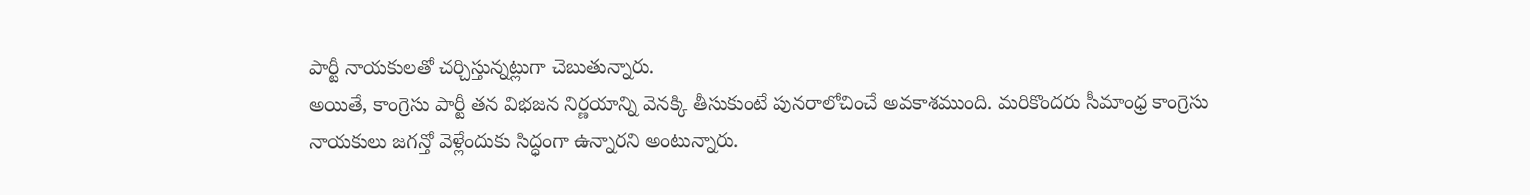పార్టీ నాయకులతో చర్చిస్తున్నట్లుగా చెబుతున్నారు.
అయితే, కాంగ్రెసు పార్టీ తన విభజన నిర్ణయాన్ని వెనక్కి తీసుకుంటే పునరాలోచించే అవకాశముంది. మరికొందరు సీమాంధ్ర కాంగ్రెసు నాయకులు జగన్తో వెళ్లేందుకు సిద్ధంగా ఉన్నారని అంటున్నారు.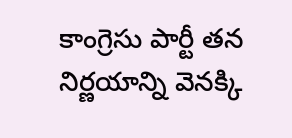కాంగ్రెసు పార్టీ తన నిర్ణయాన్ని వెనక్కి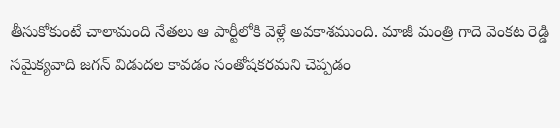తీసుకోకుంటే చాలామంది నేతలు ఆ పార్టీలోకి వెళ్లే అవకాశముంది. మాజీ మంత్రి గాదె వెంకట రెడ్డి సమైక్యవాది జగన్ విడుదల కావడం సంతోషకరమని చెప్పడం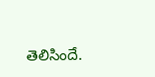తెలిసిందే.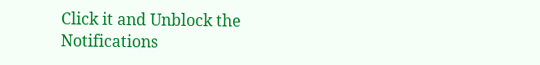Click it and Unblock the Notifications